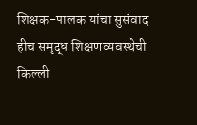शिक्षक-पालक यांचा सुसंवाद हीच समृद्ध शिक्षणव्यवस्थेची किल्ली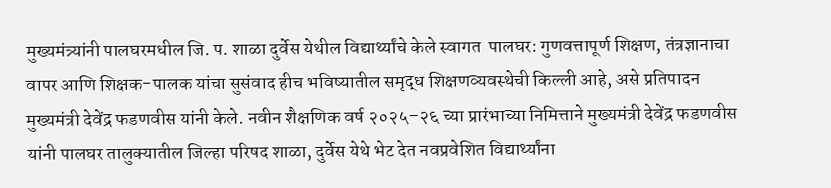मुख्यमंत्र्यांनी पालघरमधील जि. प. शाळा दुर्वेस येथील विद्यार्थ्यांचे केले स्वागत  पालघर: गुणवत्तापूर्ण शिक्षण, तंत्रज्ञानाचा वापर आणि शिक्षक-पालक यांचा सुसंवाद हीच भविष्यातील समृद्ध शिक्षणव्यवस्थेची किल्ली आहे, असे प्रतिपादन मुख्यमंत्री देवेंद्र फडणवीस यांनी केले. नवीन शैक्षणिक वर्ष २०२५–२६ च्या प्रारंभाच्या निमित्ताने मुख्यमंत्री देवेंद्र फडणवीस यांनी पालघर तालुक्यातील जिल्हा परिषद शाळा, दुर्वेस येथे भेट देत नवप्रवेशित विद्यार्थ्यांना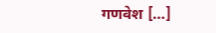गणवेश […]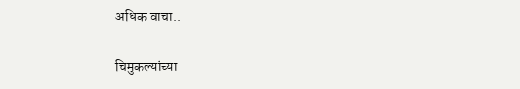अधिक वाचा..

चिमुकल्यांच्या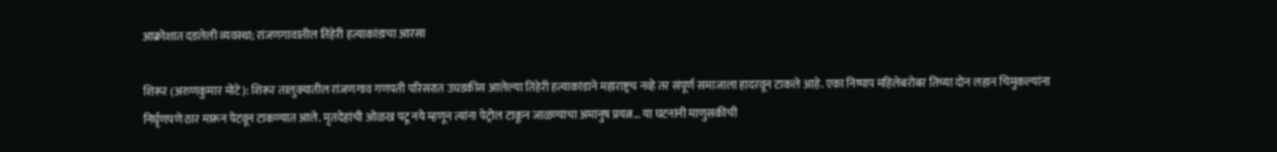आक्रोशात दडलेली व्यवस्था; रांजणगावातील तिहेरी हत्याकांडाचा आरसा

शिरूर (अरुणकुमार मोटे): शिरूर तालुक्यातील रांजणगाव गणपती परिसरात उघडकीस आलेल्या तिहेरी हत्याकांडाने महाराष्ट्रच नव्हे तर संपूर्ण समाजाला हादरवून टाकले आहे. एका निष्पाप महिलेबरोबर तिच्या दोन लहान चिमुकल्यांना निर्घृणपणे ठार मारून पेटवून टाकण्यात आले. मृतदेहांची ओळख पटू नये म्हणून त्यांना पेट्रोल टाकून जाळण्याचा अमानुष प्रयत्न… या घटनांनी माणुसकीची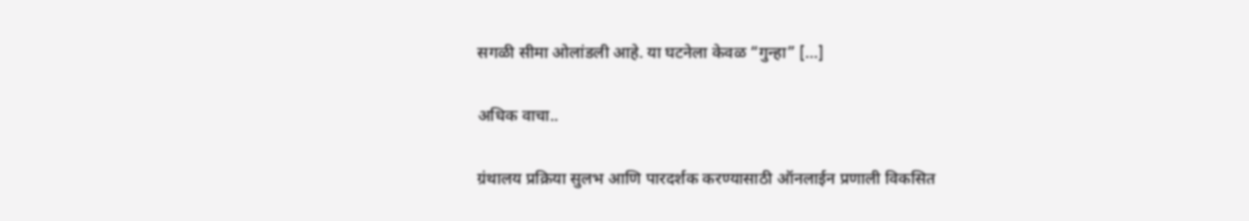सगळी सीमा ओलांडली आहे. या घटनेला केवळ “गुन्हा” […]

अधिक वाचा..

ग्रंथालय प्रक्रिया सुलभ आणि पारदर्शक करण्यासाठी ऑनलाईन प्रणाली विकसित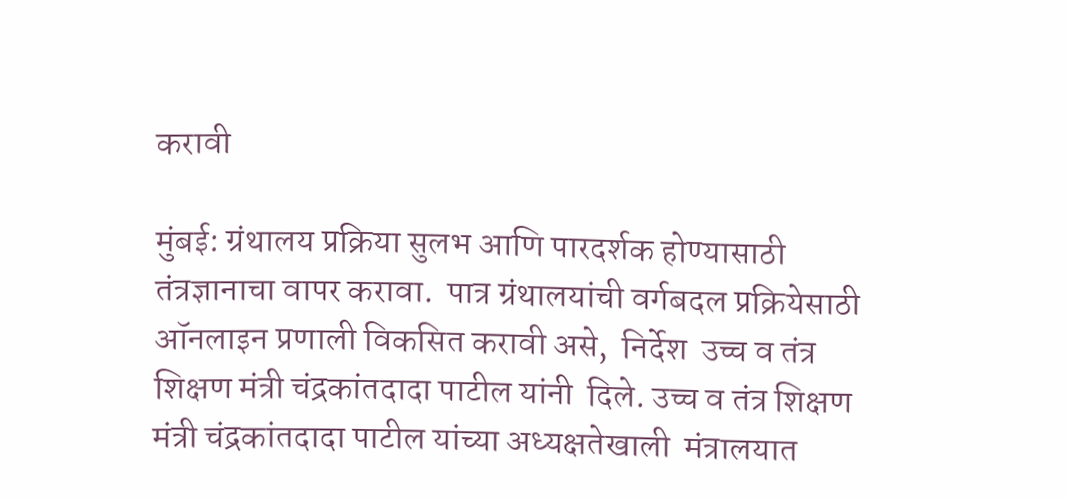करावी

मुंबई: ग्रंथालय प्रक्रिया सुलभ आणि पारदर्शक होण्यासाठी तंत्रज्ञानाचा वापर करावा.  पात्र ग्रंथालयांची वर्गबदल प्रक्रियेसाठी ऑनलाइन प्रणाली विकसित करावी असे,  निर्देश  उच्च व तंत्र शिक्षण मंत्री चंद्रकांतदादा पाटील यांनी  दिले. उच्च व तंत्र शिक्षण मंत्री चंद्रकांतदादा पाटील यांच्या अध्यक्षतेखाली  मंत्रालयात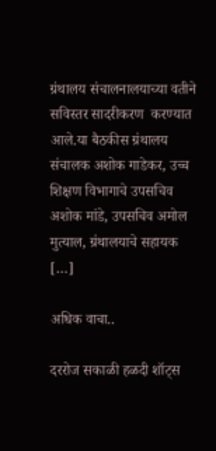ग्रंथालय संचालनालयाच्या वतीने  सविस्तर सादरीकरण  करण्यात आले.या बैठकीस ग्रंथालय संचालक अशोक गाडेकर, उच्च शिक्षण विभागाचे उपसचिव अशोक मांडे, उपसचिव अमोल मुत्याल, ग्रंथालयाचे सहायक […]

अधिक वाचा..

दररोज सकाळी हळदी शॉट्स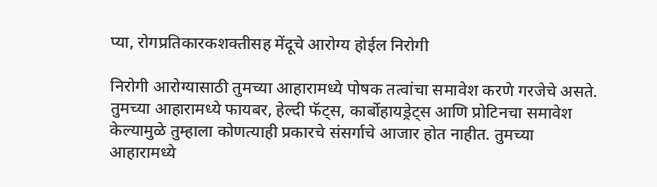प्या, रोगप्रतिकारकशक्तीसह मेंदूचे आरोग्य होईल निरोगी

निरोगी आरोग्यासाठी तुमच्या आहारामध्ये पोषक तत्वांचा समावेश करणे गरजेचे असते. तुमच्या आहारामध्ये फायबर, हेल्दी फॅट्स, कार्बोहायड्रेट्स आणि प्रोटिनचा समावेश केल्यामुळे तुम्हाला कोणत्याही प्रकारचे संसर्गाचे आजार होत नाहीत. तुमच्या आहारामध्ये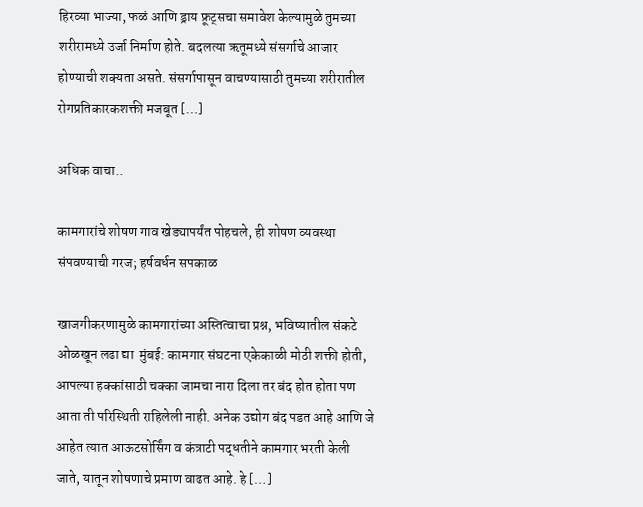हिरव्या भाज्या, फळं आणि ड्राय फ्रूट्सचा समावेश केल्यामुळे तुमच्या शरीरामध्ये उर्जा निर्माण होते. बदलत्या ऋतूमध्ये संसर्गाचे आजार होण्याची शक्यता असते. संसर्गापासून वाचण्यासाठी तुमच्या शरीरातील रोगप्रतिकारकशक्ती मजबूत […]

अधिक वाचा..

कामगारांचे शोषण गाव खेड्यापर्यंत पोहचले, ही शोषण व्यवस्था संपवण्याची गरज; हर्षवर्धन सपकाळ

खाजगीकरणामुळे कामगारांच्या अस्तित्वाचा प्रश्न, भविष्यातील संकटे ओळखून लढा द्या  मुंबई: कामगार संघटना एकेकाळी मोठी शक्ती होती, आपल्या हक्कांसाठी चक्का जामचा नारा दिला तर बंद होत होता पण आता ती परिस्थिती राहिलेली नाही. अनेक उद्योग बंद पडत आहे आणि जे आहेत त्यात आऊटसोर्सिंग व कंत्राटी पद्धतीने कामगार भरती केली जाते, यातून शोषणाचे प्रमाण वाढत आहे. हे […]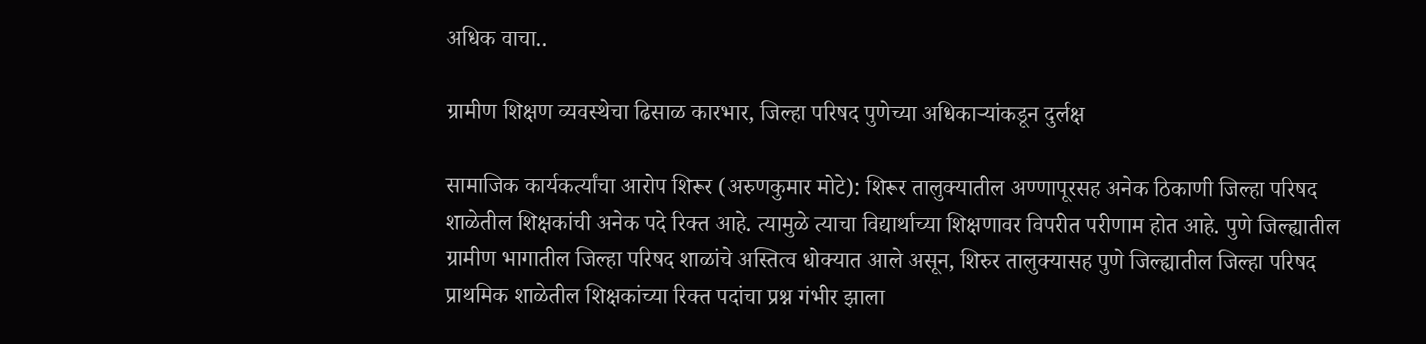अधिक वाचा..

ग्रामीण शिक्षण व्यवस्थेचा ढिसाळ कारभार, जिल्हा परिषद पुणेच्या अधिकाऱ्यांकडून दुर्लक्ष

सामाजिक कार्यकर्त्यांचा आरोप शिरूर (अरुणकुमार मोटे): शिरूर तालुक्यातील अण्णापूरसह अनेक ठिकाणी जिल्हा परिषद शाळेतील शिक्षकांची अनेक पदे रिक्त आहे. त्यामुळे त्याचा विद्यार्थाच्या शिक्षणावर विपरीत परीणाम होत आहे. पुणे जिल्ह्यातील ग्रामीण भागातील जिल्हा परिषद शाळांचे अस्तित्व धोक्यात आले असून, शिरुर तालुक्यासह पुणे जिल्ह्यातील जिल्हा परिषद प्राथमिक शाळेतील शिक्षकांच्या रिक्त पदांचा प्रश्न गंभीर झाला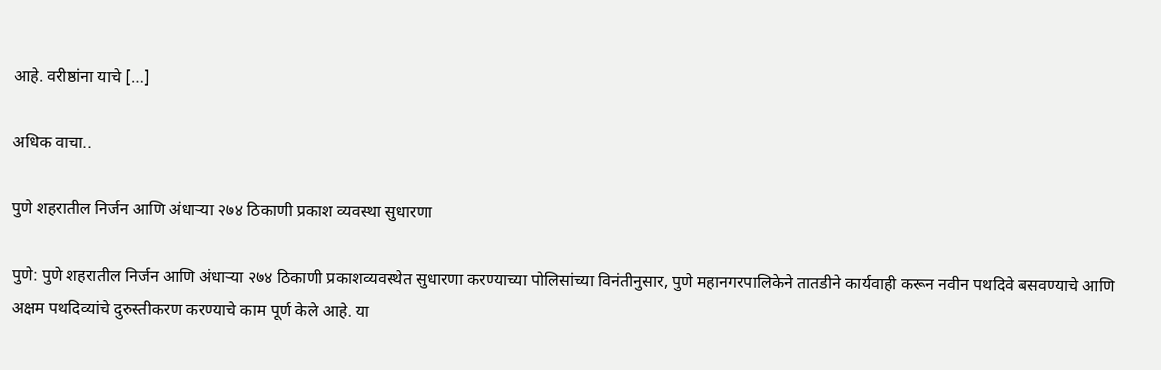आहे. वरीष्ठांना याचे […]

अधिक वाचा..

पुणे शहरातील निर्जन आणि अंधाऱ्या २७४ ठिकाणी प्रकाश व्यवस्था सुधारणा

पुणे: पुणे शहरातील निर्जन आणि अंधाऱ्या २७४ ठिकाणी प्रकाशव्यवस्थेत सुधारणा करण्याच्या पोलिसांच्या विनंतीनुसार, पुणे महानगरपालिकेने तातडीने कार्यवाही करून नवीन पथदिवे बसवण्याचे आणि अक्षम पथदिव्यांचे दुरुस्तीकरण करण्याचे काम पूर्ण केले आहे. या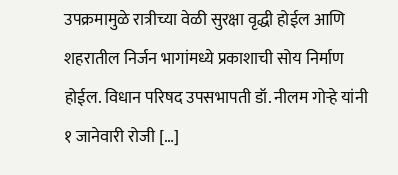उपक्रमामुळे रात्रीच्या वेळी सुरक्षा वृद्धी होईल आणि शहरातील निर्जन भागांमध्ये प्रकाशाची सोय निर्माण होईल. विधान परिषद उपसभापती डॉ. नीलम गोऱ्हे यांनी १ जानेवारी रोजी […]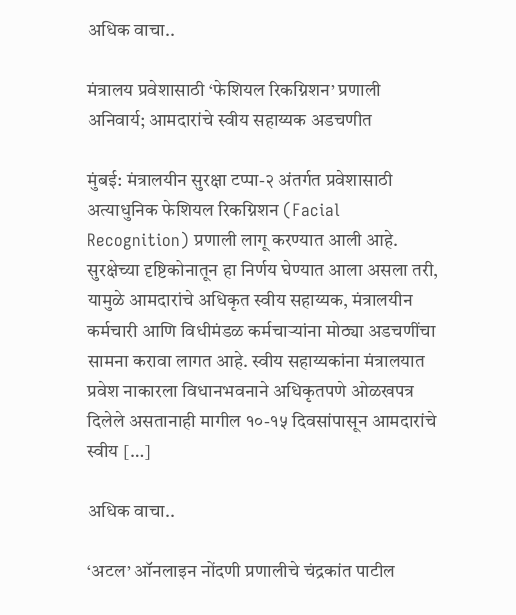अधिक वाचा..

मंत्रालय प्रवेशासाठी ‘फेशियल रिकग्निशन’ प्रणाली अनिवार्य; आमदारांचे स्वीय सहाय्यक अडचणीत

मुंबई: मंत्रालयीन सुरक्षा टप्पा-२ अंतर्गत प्रवेशासाठी अत्याधुनिक फेशियल रिकग्निशन (Facial Recognition) प्रणाली लागू करण्यात आली आहे. सुरक्षेच्या दृष्टिकोनातून हा निर्णय घेण्यात आला असला तरी, यामुळे आमदारांचे अधिकृत स्वीय सहाय्यक, मंत्रालयीन कर्मचारी आणि विधीमंडळ कर्मचाऱ्यांना मोठ्या अडचणींचा सामना करावा लागत आहे. स्वीय सहाय्यकांना मंत्रालयात प्रवेश नाकारला विधानभवनाने अधिकृतपणे ओळखपत्र दिलेले असतानाही मागील १०-१५ दिवसांपासून आमदारांचे स्वीय […]

अधिक वाचा..

‘अटल’ ऑनलाइन नोंदणी प्रणालीचे चंद्रकांत पाटील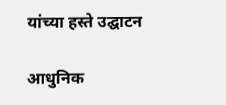यांच्या हस्ते उद्घाटन

आधुनिक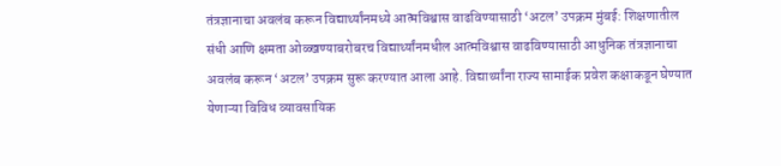तंत्रज्ञानाचा अवलंब करून विद्यार्थ्यांनमध्ये आत्मविश्वास वाढविण्यासाठी ‘अटल’ उपक्रम मुंबई: शिक्षणातील संधी आणि क्षमता ओळ्खण्याबरोबरच विद्यार्थ्यांनमधील आत्मविश्वास वाढविण्यासाठी आधुनिक तंत्रज्ञानाचा अवलंब करून ‘अटल’ उपक्रम सुरू करण्यात आला आहे. विद्यार्थ्यांना राज्य सामाईक प्रवेश कक्षाकडून घेण्यात येणाऱ्या विविध व्यावसायिक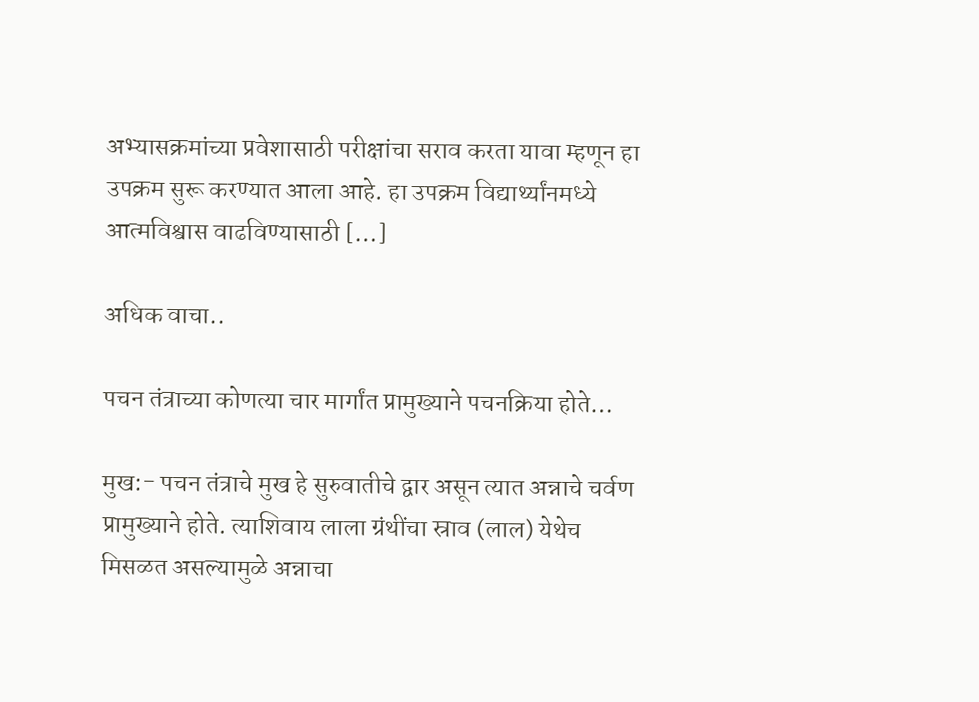अभ्यासक्रमांच्या प्रवेशासाठी परीक्षांचा सराव करता यावा म्हणून हा उपक्रम सुरू करण्यात आला आहे. हा उपक्रम विद्यार्थ्यांनमध्ये आत्मविश्वास वाढविण्यासाठी […]

अधिक वाचा..

पचन तंत्राच्या कोणत्या चार मार्गांत प्रामुख्याने पचनक्रिया होते…

मुख:- पचन तंत्राचे मुख हे सुरुवातीचे द्वार असून त्यात अन्नाचे चर्वण प्रामुख्याने होते. त्याशिवाय लाला ग्रंथींचा स्राव (लाल) येथेच मिसळत असल्यामुळे अन्नाचा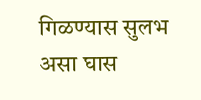गिळण्यास सुलभ असा घास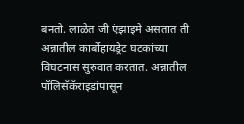बनतो. लाळेत जी एंझाइमे असतात ती अन्नातील कार्बोहायड्रेट घटकांच्या विघटनास सुरुवात करतात. अन्नातील पॉलिसॅकॅराइडांपासून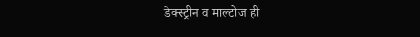डेक्स्ट्रीन व माल्टोज ही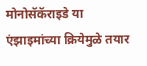मोनोसॅकॅराइडे या एंझाइमांच्या क्रियेमुळे तयार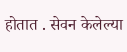होतात . सेवन केलेल्या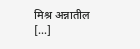मिश्र अन्नातील […]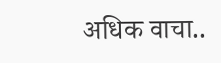अधिक वाचा..